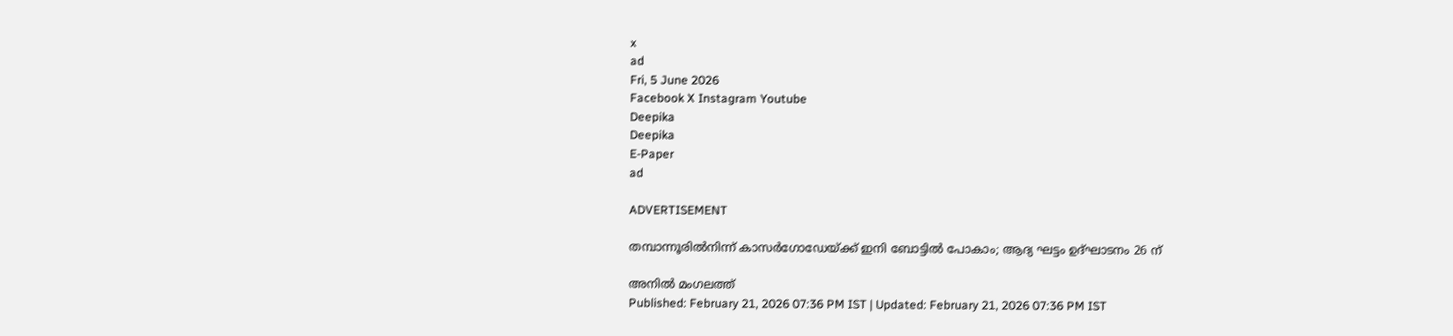x
ad
Fri, 5 June 2026
Facebook X Instagram Youtube
Deepika
Deepika
E-Paper
ad

ADVERTISEMENT

തമ്പാന്നൂരിൽനിന്ന് കാസർഗോഡേയ്ക്ക് ഇനി ബോട്ടിൽ പോകാം; ആദ്യ ഘട്ടം ഉദ്ഘാടനം 26 ന്

അനിൽ മംഗലത്ത്
Published: February 21, 2026 07:36 PM IST | Updated: February 21, 2026 07:36 PM IST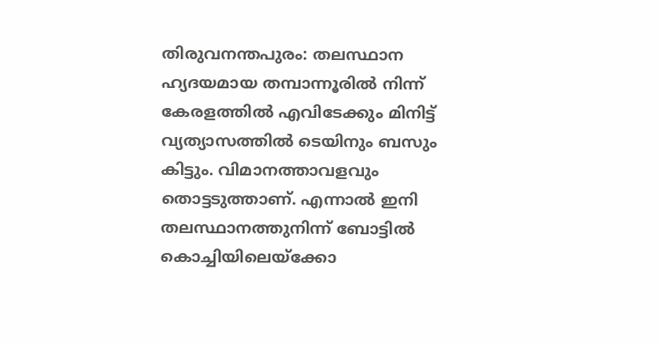തിരുവനന്തപുരം: തലസ്ഥാന ഹ്യദയമായ തമ്പാന്നൂരിൽ നിന്ന് കേരളത്തിൽ എവിടേക്കും മിനിട്ട് വ്യത്യാസത്തിൽ ടെയിനും ബസും കിട്ടും. വിമാനത്താവളവും തൊട്ടടുത്താണ്. എന്നാൽ ഇനി തലസ്ഥാനത്തുനിന്ന് ബോട്ടിൽ കൊച്ചിയിലെയ്ക്കോ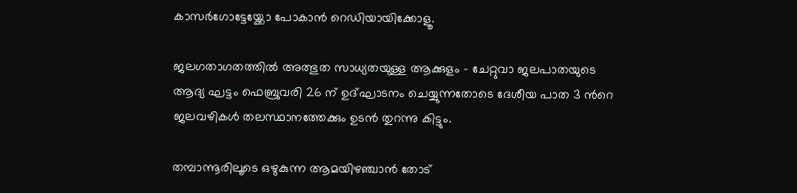കാസർഗോട്ടേയ്ക്കോ പോകാൻ റെഡിയായിക്കോളൂ.

ജലഗതാഗതത്തിൽ അത്ഭുത സാധ്യതയുള്ള ആക്കുളം - ചേറ്റുവാ ജലപാതയുടെ ആദ്യ ഘട്ടം ഫെബ്രുവരി 26 ന് ഉദ്ഘാടനം ചെയ്യുന്നതോടെ ദേശീയ പാത 3 ന്‍റെ ജലവഴികൾ തലസ്ഥാനത്തേക്കും ഉടൻ തുറന്നു കിട്ടും.

തമ്പാന്നൂരിലൂടെ ഒഴുകുന്ന ആമയിഴഞ്ചാൻ തോട്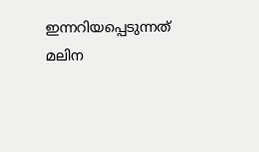ഇന്നറിയപ്പെടുന്നത് മലിന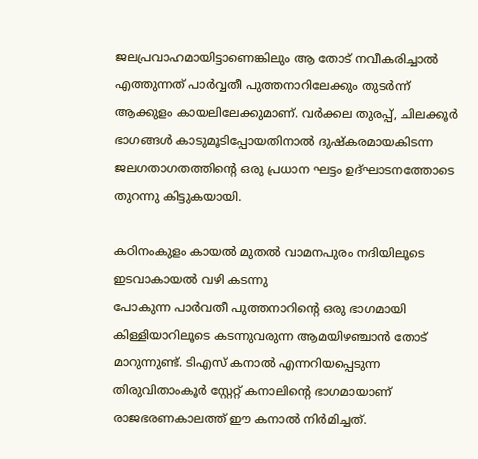ജലപ്രവാഹമായിട്ടാണെങ്കിലും ആ തോട് നവീകരിച്ചാൽ എത്തുന്നത് പാർവ്വതീ പുത്തനാറിലേക്കും തുടർന്ന് ആക്കുളം കായലിലേക്കുമാണ്. വർക്കല തുരപ്പ്, ചിലക്കൂർ ഭാഗങ്ങൾ കാടുമൂടിപ്പോയതിനാൽ ദുഷ്കരമായകിടന്ന ജലഗതാഗതത്തിന്‍റെ ഒരു പ്രധാന ഘട്ടം ഉദ്ഘാടനത്തോടെ തുറന്നു കിട്ടുകയായി.

കഠിനംകുളം കായൽ മുതൽ വാമനപുരം നദിയിലൂടെ ഇടവാകായൽ വഴി കടന്നു
പോകുന്ന പാർവതീ പുത്തനാറിന്‍റെ ഒരു ഭാഗമായി കിള്ളിയാറിലൂടെ കടന്നുവരുന്ന ആമയിഴഞ്ചാൻ തോട് മാറുന്നുണ്ട്. ടിഎസ് കനാൽ എന്നറിയപ്പെടുന്ന തിരുവിതാംകൂർ സ്റ്റേറ്റ് കനാലിന്‍റെ ഭാഗമായാണ് രാജഭരണകാലത്ത് ഈ കനാൽ നിർമിച്ചത്.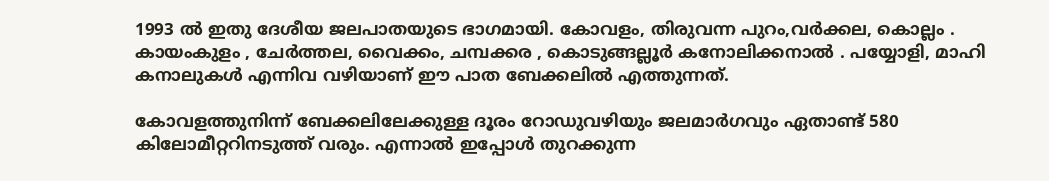1993 ൽ ഇതു ദേശീയ ജലപാതയുടെ ഭാഗമായി. കോവളം, തിരുവന്ന പുറം,വർക്കല, കൊല്ലം . കായംകുളം , ചേർത്തല, വൈക്കം, ചമ്പക്കര , കൊടുങ്ങല്ലൂർ കനോലിക്കനാൽ . പയ്യോളി, മാഹി കനാലുകൾ എന്നിവ വഴിയാണ് ഈ പാത ബേക്കലിൽ എത്തുന്നത്.

കോവളത്തുനിന്ന് ബേക്കലിലേക്കുള്ള ദൂരം റോഡുവഴിയും ജലമാർഗവും ഏതാണ്ട് 580 കിലോമീറ്ററിനടുത്ത് വരും. എന്നാൽ ഇപ്പോൾ തുറക്കുന്ന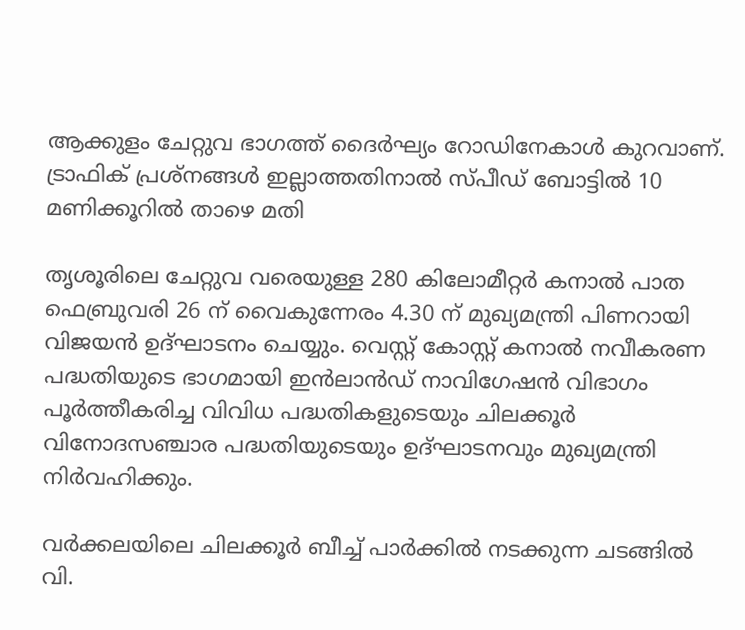ആക്കുളം ചേറ്റുവ ഭാഗത്ത് ദൈർഘ്യം റോഡിനേകാൾ കുറവാണ്. ട്രാഫിക് പ്രശ്നങ്ങൾ ഇല്ലാത്തതിനാൽ സ്പീഡ് ബോട്ടിൽ 10 മണിക്കൂറിൽ താഴെ മതി

തൃശൂരിലെ ചേറ്റുവ വരെയുള്ള 280 കിലോമീറ്റര്‍ കനാല്‍ പാത ഫെബ്രുവരി 26 ന് വൈകുന്നേരം 4.30 ന് മുഖ്യമന്ത്രി പിണറായി വിജയന്‍ ഉദ്ഘാടനം ചെയ്യും. വെസ്റ്റ് കോസ്റ്റ് കനാല്‍ നവീകരണ പദ്ധതിയുടെ ഭാഗമായി ഇന്‍ലാന്‍ഡ് നാവിഗേഷന്‍ വിഭാഗം പൂര്‍ത്തീകരിച്ച വിവിധ പദ്ധതികളുടെയും ചിലക്കൂര്‍ വിനോദസഞ്ചാര പദ്ധതിയുടെയും ഉദ്ഘാടനവും മുഖ്യമന്ത്രി നിര്‍വഹിക്കും.

വര്‍ക്കലയിലെ ചിലക്കൂര്‍ ബീച്ച് പാര്‍ക്കില്‍ നടക്കുന്ന ചടങ്ങില്‍ വി.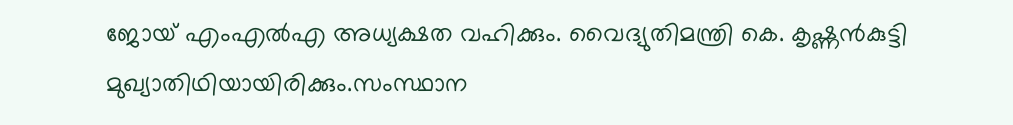ജോയ് എംഎൽഎ അധ്യക്ഷത വഹിക്കും. വൈദ്യുതിമന്ത്രി കെ. കൃഷ്ണന്‍കുട്ടി മുഖ്യാതിഥിയായിരിക്കും.സംസ്ഥാന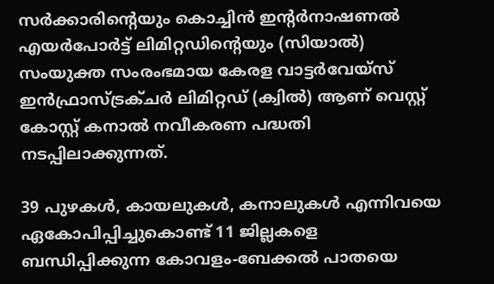സര്‍ക്കാരിന്‍റെയും കൊച്ചിന്‍ ഇന്‍റര്‍നാഷണല്‍ എയര്‍പോര്‍ട്ട് ലിമിറ്റഡിന്‍റെയും (സിയാല്‍) സംയുക്ത സംരംഭമായ കേരള വാട്ടര്‍വേയ്സ് ഇന്‍ഫ്രാസ്ട്രക്ചര്‍ ലിമിറ്റഡ് (ക്വില്‍) ആണ് വെസ്റ്റ് കോസ്റ്റ് കനാല്‍ നവീകരണ പദ്ധതി നടപ്പിലാക്കുന്നത്.

39 പുഴകള്‍, കായലുകള്‍, കനാലുകള്‍ എന്നിവയെ ഏകോപിപ്പിച്ചുകൊണ്ട് 11 ജില്ലകളെ ബന്ധിപ്പിക്കുന്ന കോവളം-ബേക്കല്‍ പാതയെ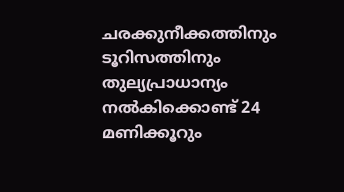ചരക്കുനീക്കത്തിനും ടൂറിസത്തിനും തുല്യപ്രാധാന്യം നല്‍കിക്കൊണ്ട് 24 മണിക്കൂറും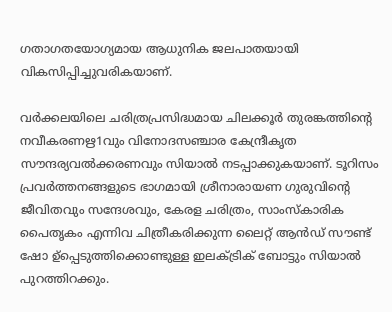ഗതാഗതയോഗ്യമായ ആധുനിക ജലപാതയായി വികസിപ്പിച്ചുവരികയാണ്.

വര്‍ക്കലയിലെ ചരിത്രപ്രസിദ്ധമായ ചിലക്കൂര്‍ തുരങ്കത്തിന്‍റെ നവീകരണഋ1വും വിനോദസഞ്ചാര കേന്ദ്രീകൃത സൗന്ദര്യവല്‍ക്കരണവും സിയാല്‍ നടപ്പാക്കുകയാണ്. ടൂറിസം പ്രവര്‍ത്തനങ്ങളുടെ ഭാഗമായി ശ്രീനാരായണ ഗുരുവിന്‍റെ ജീവിതവും സന്ദേശവും, കേരള ചരിത്രം, സാംസ്കാരിക പൈതൃകം എന്നിവ ചിത്രീകരിക്കുന്ന ലൈറ്റ് ആന്‍ഡ് സൗണ്ട് ഷോ ഉ്പ്പെടുത്തിക്കൊണ്ടുള്ള ഇലക്ട്രിക് ബോട്ടും സിയാല്‍ പുറത്തിറക്കും.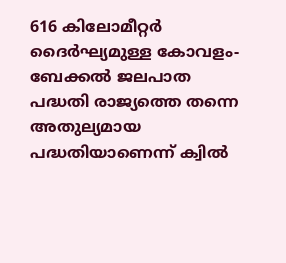616 കിലോമീറ്റര്‍ ദൈര്‍ഘ്യമുള്ള കോവളം-ബേക്കല്‍ ജലപാത പദ്ധതി രാജ്യത്തെ തന്നെ അതുല്യമായ പദ്ധതിയാണെന്ന് ക്വില്‍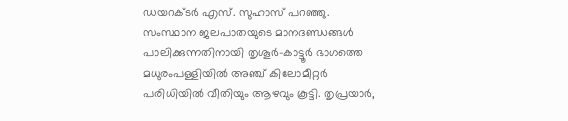ഡയറക്ടര്‍ എസ്. സുഹാസ് പറഞ്ഞു. സംസ്ഥാന ജലപാതയുടെ മാനദണ്ഡങ്ങള്‍ പാലിക്കുന്നതിനായി തൃശൂര്‍-കാട്ടൂര്‍ ഭാഗത്തെ മധുരംപള്ളിയില്‍ അഞ്ച് കിലോമീറ്റര്‍ പരിധിയില്‍ വീതിയും ആഴവും കൂട്ടി. തൃപ്രയാര്‍,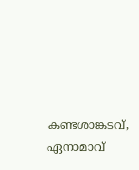കണ്ടശാങ്കടവ്, ഏനാമാവ്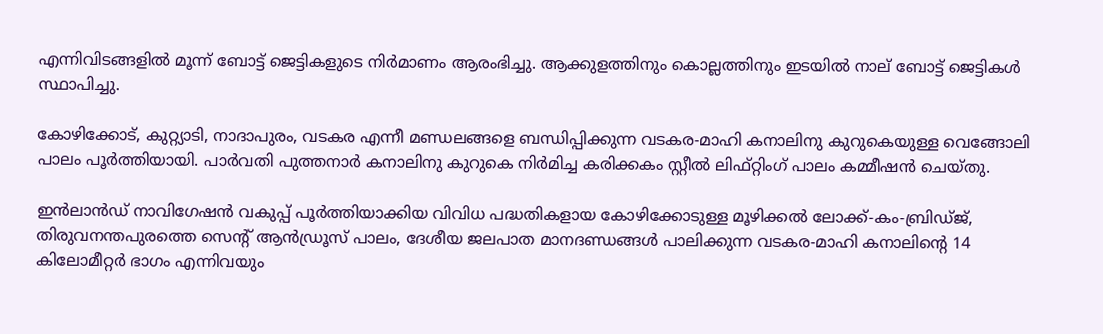എന്നിവിടങ്ങളില്‍ മൂന്ന് ബോട്ട് ജെട്ടികളുടെ നിര്‍മാണം ആരംഭിച്ചു. ആക്കുളത്തിനും കൊല്ലത്തിനും ഇടയില്‍ നാല് ബോട്ട് ജെട്ടികള്‍ സ്ഥാപിച്ചു.

കോഴിക്കോട്, കുറ്റ്യാടി, നാദാപുരം, വടകര എന്നീ മണ്ഡലങ്ങളെ ബന്ധിപ്പിക്കുന്ന വടകര-മാഹി കനാലിനു കുറുകെയുള്ള വെങ്ങോലി പാലം പൂര്‍ത്തിയായി. പാര്‍വതി പുത്തനാര്‍ കനാലിനു കുറുകെ നിര്‍മിച്ച കരിക്കകം സ്റ്റീല്‍ ലിഫ്റ്റിംഗ് പാലം കമ്മീഷന്‍ ചെയ്തു.

ഇന്‍ലാന്‍ഡ് നാവിഗേഷന്‍ വകുപ്പ് പൂര്‍ത്തിയാക്കിയ വിവിധ പദ്ധതികളായ കോഴിക്കോടുള്ള മൂഴിക്കല്‍ ലോക്ക്-കം-ബ്രിഡ്ജ്, തിരുവനന്തപുരത്തെ സെന്‍റ് ആന്‍ഡ്രൂസ് പാലം, ദേശീയ ജലപാത മാനദണ്ഡങ്ങള്‍ പാലിക്കുന്ന വടകര-മാഹി കനാലിന്‍റെ 14 കിലോമീറ്റര്‍ ഭാഗം എന്നിവയും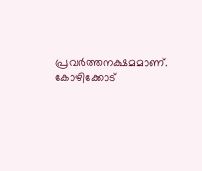പ്രവര്‍ത്തനക്ഷമമാണ്. കോഴിക്കോട്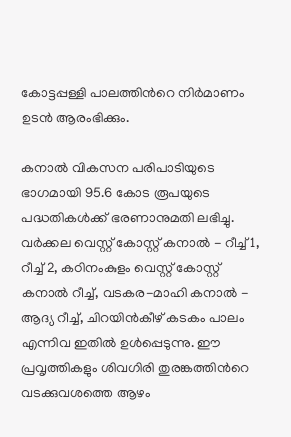കോട്ടപ്പള്ളി പാലത്തിന്‍റെ നിര്‍മാണം ഉടന്‍ ആരംഭിക്കും.

കനാല്‍ വികസന പരിപാടിയുടെ ഭാഗമായി 95.6 കോട രൂപയുടെ പദ്ധതികള്‍ക്ക് ഭരണാനുമതി ലഭിച്ചു. വര്‍ക്കല വെസ്റ്റ് കോസ്റ്റ് കനാല്‍ - റീച്ച് 1, റീച്ച് 2, കഠിനംകുളം വെസ്റ്റ് കോസ്റ്റ് കനാല്‍ റീച്ച്, വടകര-മാഹി കനാല്‍ - ആദ്യ റീച്ച്, ചിറയിന്‍കീഴ് കടകം പാലം എന്നിവ ഇതില്‍ ഉള്‍പ്പെടുന്നു. ഈ പ്രവൃത്തികളും ശിവഗിരി തുരങ്കത്തിന്‍റെ വടക്കുവശത്തെ ആഴം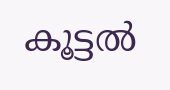കൂട്ടല്‍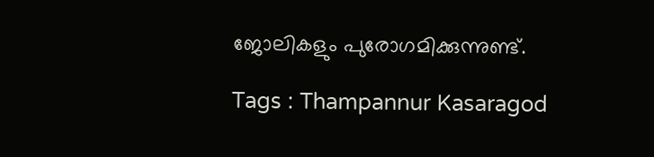ജോലികളും പുരോഗമിക്കുന്നുണ്ട്.

Tags : Thampannur Kasaragod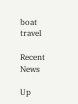boat travel

Recent News

Up